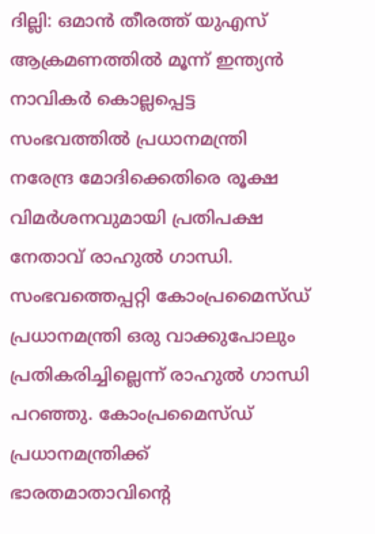ദില്ലി: ഒമാൻ തീരത്ത് യുഎസ് ആക്രമണത്തിൽ മൂന്ന് ഇന്ത്യൻ നാവികർ കൊല്ലപ്പെട്ട സംഭവത്തിൽ പ്രധാനമന്ത്രി നരേന്ദ്ര മോദിക്കെതിരെ രൂക്ഷ വിമർശനവുമായി പ്രതിപക്ഷ നേതാവ് രാഹുൽ ഗാന്ധി. സംഭവത്തെപ്പറ്റി കോംപ്രമൈസ്ഡ് പ്രധാനമന്ത്രി ഒരു വാക്കുപോലും പ്രതികരിച്ചില്ലെന്ന് രാഹുൽ ഗാന്ധി പറഞ്ഞു. കോംപ്രമൈസ്ഡ് പ്രധാനമന്ത്രിക്ക് ഭാരതമാതാവിന്റെ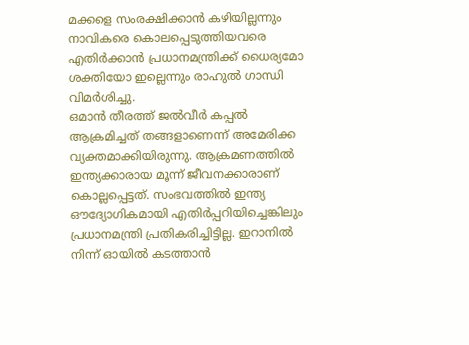മക്കളെ സംരക്ഷിക്കാൻ കഴിയില്ലന്നും നാവികരെ കൊലപ്പെടുത്തിയവരെ എതിർക്കാൻ പ്രധാനമന്ത്രിക്ക് ധൈര്യമോ ശക്തിയോ ഇല്ലെന്നും രാഹുൽ ഗാന്ധി വിമർശിച്ചു.
ഒമാൻ തീരത്ത് ജൽവീർ കപ്പൽ ആക്രമിച്ചത് തങ്ങളാണെന്ന് അമേരിക്ക വ്യക്തമാക്കിയിരുന്നു. ആക്രമണത്തിൽ ഇന്ത്യക്കാരായ മൂന്ന് ജീവനക്കാരാണ് കൊല്ലപ്പെട്ടത്. സംഭവത്തിൽ ഇന്ത്യ ഔദ്യോഗികമായി എതിർപ്പറിയിച്ചെങ്കിലും പ്രധാനമന്ത്രി പ്രതികരിച്ചിട്ടില്ല. ഇറാനിൽ നിന്ന് ഓയിൽ കടത്താൻ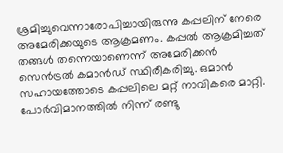ശ്രമിച്ചുവെന്നാരോപിച്ചായിരുന്നു കപ്പലിന് നേരെ അമേരിക്കയുടെ ആക്രമണം. കപ്പൽ ആക്രമിച്ചത് തങ്ങൾ തന്നെയാണെന്ന് അമേരിക്കൻ സെൻട്രൽ കമാൻഡ് സ്ഥിരീകരിച്ചു. ഒമാൻ സഹായത്തോടെ കപ്പലിലെ മറ്റ് നാവികരെ മാറ്റി. പോർവിമാനത്തിൽ നിന്ന് രണ്ടു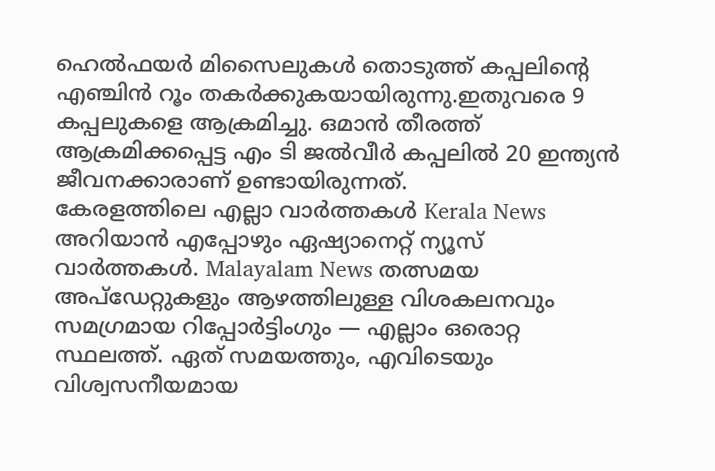ഹെൽഫയർ മിസൈലുകൾ തൊടുത്ത് കപ്പലിന്റെ എഞ്ചിൻ റൂം തകർക്കുകയായിരുന്നു.ഇതുവരെ 9 കപ്പലുകളെ ആക്രമിച്ചു. ഒമാൻ തീരത്ത് ആക്രമിക്കപ്പെട്ട എം ടി ജൽവീർ കപ്പലിൽ 20 ഇന്ത്യൻ ജീവനക്കാരാണ് ഉണ്ടായിരുന്നത്.
കേരളത്തിലെ എല്ലാ വാർത്തകൾ Kerala News അറിയാൻ എപ്പോഴും ഏഷ്യാനെറ്റ് ന്യൂസ് വാർത്തകൾ. Malayalam News തത്സമയ അപ്ഡേറ്റുകളും ആഴത്തിലുള്ള വിശകലനവും സമഗ്രമായ റിപ്പോർട്ടിംഗും — എല്ലാം ഒരൊറ്റ സ്ഥലത്ത്. ഏത് സമയത്തും, എവിടെയും വിശ്വസനീയമായ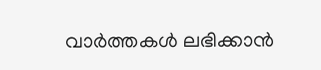വാർത്തകൾ ലഭിക്കാൻ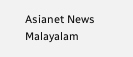Asianet News Malayalam